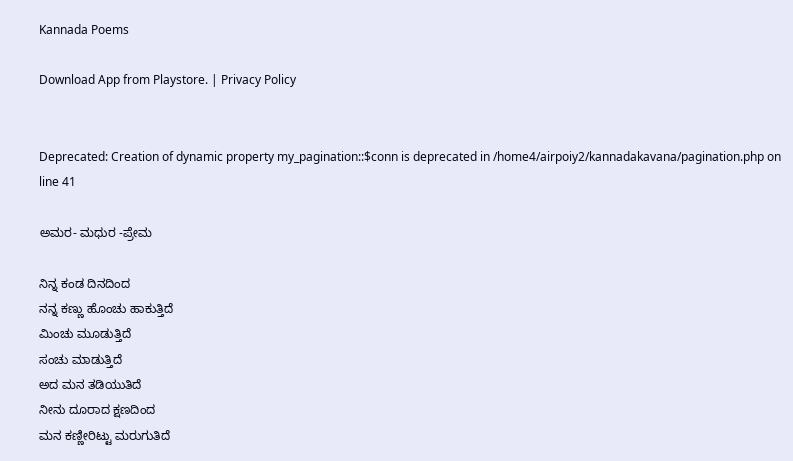Kannada Poems

Download App from Playstore. | Privacy Policy


Deprecated: Creation of dynamic property my_pagination::$conn is deprecated in /home4/airpoiy2/kannadakavana/pagination.php on line 41

ಅಮರ- ಮಧುರ -ಪ್ರೇಮ

ನಿನ್ನ ಕಂಡ ದಿನದಿಂದ
ನನ್ನ ಕಣ್ಣು ಹೊಂಚು ಹಾಕುತ್ತಿದೆ
ಮಿಂಚು ಮೂಡುತ್ತಿದೆ
ಸಂಚು ಮಾಡುತ್ತಿದೆ
ಅದ ಮನ ತಡಿಯುತಿದೆ
ನೀನು ದೂರಾದ ಕ್ಷಣದಿಂದ
ಮನ ಕಣ್ಣೀರಿಟ್ಟು ಮರುಗುತಿದೆ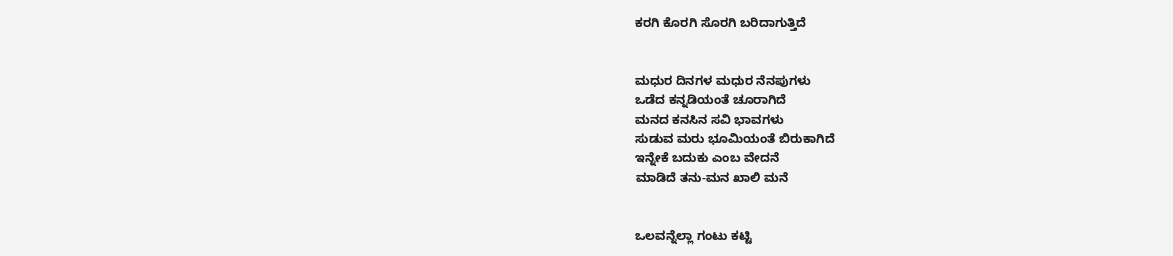ಕರಗಿ ಕೊರಗಿ ಸೊರಗಿ ಬರಿದಾಗುತ್ತಿದೆ


ಮಧುರ ದಿನಗಳ ಮಧುರ ನೆನಪುಗಳು
ಒಡೆದ ಕನ್ನಡಿಯಂತೆ ಚೂರಾಗಿದೆ
ಮನದ ಕನಸಿನ ಸವಿ ಭಾವಗಳು
ಸುಡುವ ಮರು ಭೂಮಿಯಂತೆ ಬಿರುಕಾಗಿದೆ
ಇನ್ನೇಕೆ ಬದುಕು ಎಂಬ ವೇದನೆ
ಮಾಡಿದೆ ತನು-ಮನ ಖಾಲಿ ಮನೆ


ಒಲವನ್ನೆಲ್ಲಾ ಗಂಟು ಕಟ್ಟಿ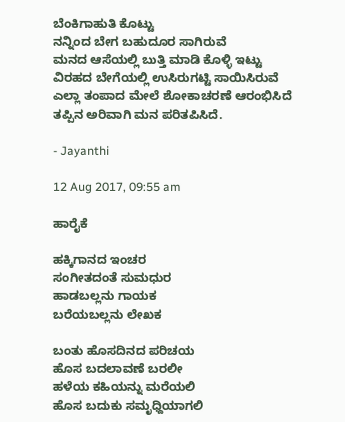ಬೆಂಕಿಗಾಹುತಿ ಕೊಟ್ಟು
ನನ್ನಿಂದ ಬೇಗ ಬಹುದೂರ ಸಾಗಿರುವೆ
ಮನದ ಆಸೆಯಲ್ಲಿ ಬುತ್ತಿ ಮಾಡಿ ಕೊಳ್ಳಿ ಇಟ್ಟು
ವಿರಹದ ಬೇಗೆಯಲ್ಲಿ ಉಸಿರುಗಟ್ಟಿ ಸಾಯಿಸಿರುವೆ
ಎಲ್ಲಾ ತಂಪಾದ ಮೇಲೆ ಶೋಕಾಚರಣೆ ಆರಂಭಿಸಿದೆ
ತಪ್ಪಿನ ಅರಿವಾಗಿ ಮನ ಪರಿತಪಿಸಿದೆ.

- Jayanthi

12 Aug 2017, 09:55 am

ಹಾರೈಕೆ

ಹಕ್ಕಿಗಾನದ ಇಂಚರ
ಸಂಗೀತದಂತೆ ಸುಮಧುರ
ಹಾಡಬಲ್ಲನು ಗಾಯಕ
ಬರೆಯಬಲ್ಲನು ಲೇಖಕ

ಬಂತು ಹೊಸದಿನದ ಪರಿಚಯ
ಹೊಸ ಬದಲಾವಣೆ ಬರಲೀ
ಹಳೆಯ ಕಹಿಯನ್ನು ಮರೆಯಲಿ
ಹೊಸ ಬದುಕು ಸಮೃಧ್ದಿಯಾಗಲಿ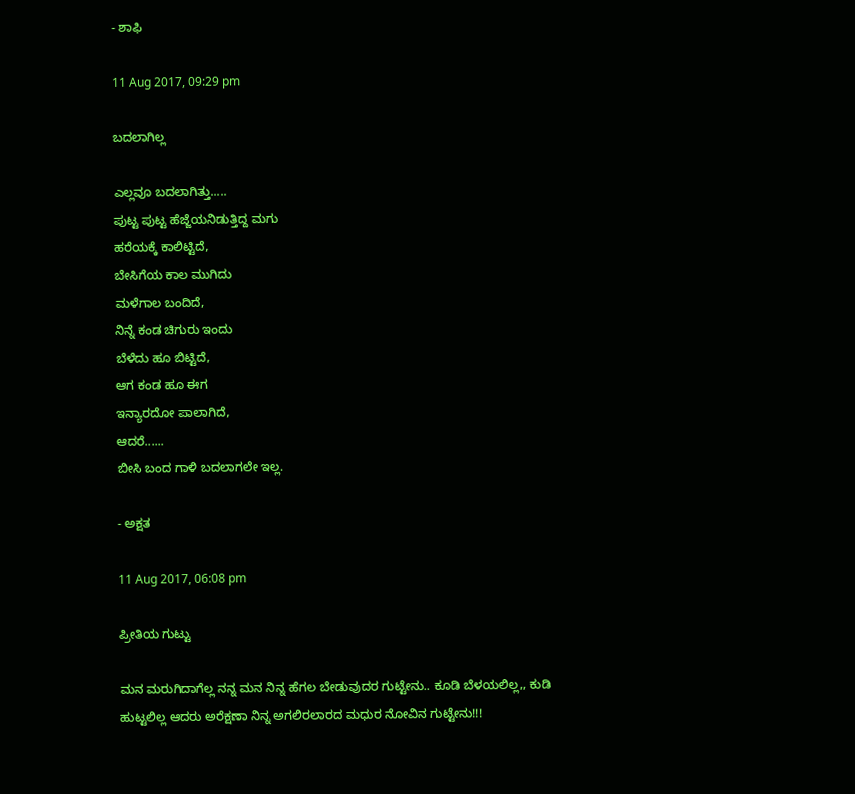- ಶಾಫಿ

11 Aug 2017, 09:29 pm

ಬದಲಾಗಿಲ್ಲ

ಎಲ್ಲವೂ ಬದಲಾಗಿತ್ತು.....
ಪುಟ್ಟ ಪುಟ್ಟ ಹೆಜ್ಜೆಯನಿಡುತ್ತಿದ್ದ ಮಗು
ಹರೆಯಕ್ಕೆ ಕಾಲಿಟ್ಟಿದೆ,
ಬೇಸಿಗೆಯ ಕಾಲ ಮುಗಿದು
ಮಳೆಗಾಲ ಬಂದಿದೆ,
ನಿನ್ನೆ ಕಂಡ ಚಿಗುರು ಇಂದು
ಬೆಳೆದು ಹೂ ಬಿಟ್ಟಿದೆ,
ಆಗ ಕಂಡ ಹೂ ಈಗ
ಇನ್ಯಾರದೋ ಪಾಲಾಗಿದೆ,
ಆದರೆ......
ಬೀಸಿ ಬಂದ ಗಾಳಿ ಬದಲಾಗಲೇ ಇಲ್ಲ.

- ಅಕ್ಷತ

11 Aug 2017, 06:08 pm

ಪ್ರೀತಿಯ ಗುಟ್ಟು

ಮನ ಮರುಗಿದಾಗೆಲ್ಲ ನನ್ನ ಮನ ನಿನ್ನ ಹೆಗಲ ಬೇಡುವುದರ ಗುಟ್ಟೇನು.. ಕೂಡಿ ಬೆಳಯಲಿಲ್ಲ,, ಕುಡಿ ಹುಟ್ಟಲಿಲ್ಲ ಆದರು ಅರೆಕ್ಷಣಾ ನಿನ್ನ ಅಗಲಿರಲಾರದ ಮಧುರ ನೋವಿನ ಗುಟ್ಟೇನು‌‌!!!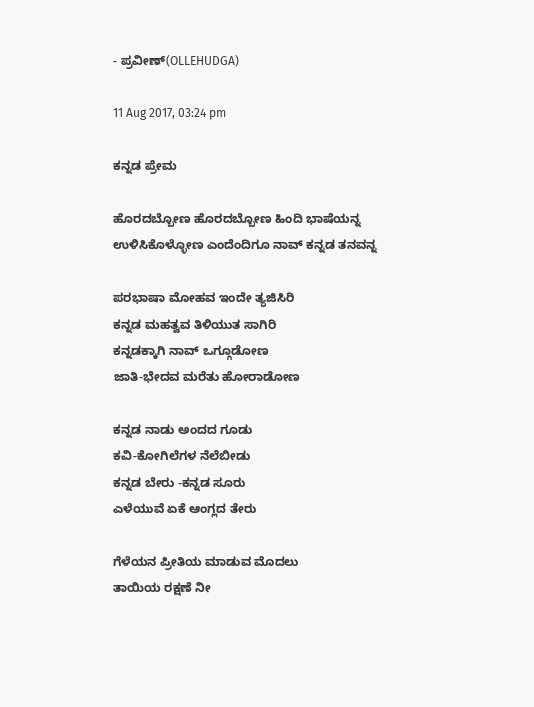- ಪ್ರವೀಣ್(OLLEHUDGA)

11 Aug 2017, 03:24 pm

ಕನ್ನಡ ಪ್ರೇಮ

ಹೊರದಬ್ಬೋಣ ಹೊರದಬ್ಬೋಣ ಹಿಂದಿ ಭಾಷೆಯನ್ನ
ಉಳಿಸಿಕೊಳ್ಳೋಣ ಎಂದೆಂದಿಗೂ ನಾವ್ ಕನ್ನಡ ತನವನ್ನ

ಪರಭಾಷಾ ಮೋಹವ ಇಂದೇ ತ್ಯಜಿಸಿರಿ
ಕನ್ನಡ ಮಹತ್ವವ ತಿಳಿಯುತ ಸಾಗಿರಿ
ಕನ್ನಡಕ್ಕಾಗಿ ನಾವ್ ಒಗ್ಗೂಡೋಣ
ಜಾತಿ-ಭೇದವ ಮರೆತು ಹೋರಾಡೋಣ

ಕನ್ನಡ ನಾಡು ಅಂದದ ಗೂಡು
ಕವಿ-ಕೋಗಿಲೆಗಳ ನೆಲೆಬೀಡು
ಕನ್ನಡ ಬೇರು -ಕನ್ನಡ ಸೂರು
ಎಳೆಯುವೆ ಏಕೆ ಆಂಗ್ಲದ ತೇರು

ಗೆಳೆಯನ ಪ್ರೀತಿಯ ಮಾಡುವ ಮೊದಲು
ತಾಯಿಯ ರಕ್ಷಣೆ ನೀ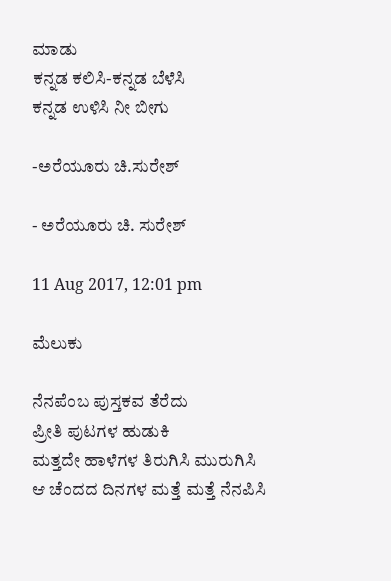ಮಾಡು
ಕನ್ನಡ ಕಲಿಸಿ-ಕನ್ನಡ ಬೆಳೆಸಿ
ಕನ್ನಡ ಉಳಿಸಿ ನೀ ಬೀಗು

-ಅರೆಯೂರು ಚಿ.ಸುರೇಶ್

- ಅರೆಯೂರು ಚಿ. ಸುರೇಶ್

11 Aug 2017, 12:01 pm

ಮೆಲುಕು

ನೆನಪೆಂಬ ಪುಸ್ತಕವ ತೆರೆದು
ಪ್ರೀತಿ ಪುಟಗಳ ಹುಡುಕಿ
ಮತ್ತದೇ ಹಾಳೆಗಳ ತಿರುಗಿಸಿ ಮುರುಗಿಸಿ
ಆ ಚೆಂದದ ದಿನಗಳ ಮತ್ತೆ ಮತ್ತೆ ನೆನಪಿಸಿ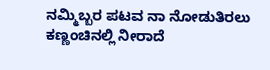ನಮ್ಮಿಬ್ಬರ ಪಟವ ನಾ ನೋಡುತಿರಲು
ಕಣ್ಣಂಚಿನಲ್ಲಿ ನೀರಾದೆ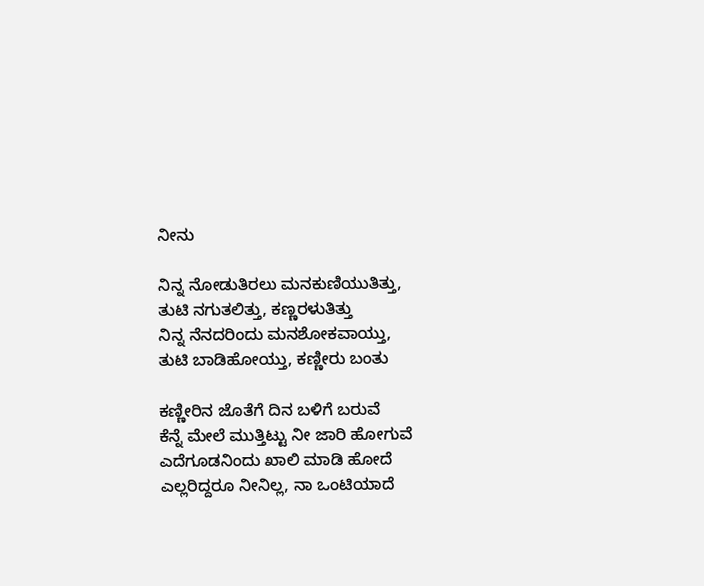ನೀನು

ನಿನ್ನ ನೋಡುತಿರಲು ಮನಕುಣಿಯುತಿತ್ತು,
ತುಟಿ ನಗುತಲಿತ್ತು, ಕಣ್ಣರಳುತಿತ್ತು
ನಿನ್ನ ನೆನದರಿಂದು ಮನಶೋಕವಾಯ್ತು,
ತುಟಿ ಬಾಡಿಹೋಯ್ತು, ಕಣ್ಣೀರು ಬಂತು

ಕಣ್ಣೀರಿನ ಜೊತೆಗೆ ದಿನ ಬಳಿಗೆ ಬರುವೆ
ಕೆನ್ನೆ ಮೇಲೆ ಮುತ್ತಿಟ್ಟು ನೀ ಜಾರಿ ಹೋಗುವೆ
ಎದೆಗೂಡನಿಂದು ಖಾಲಿ ಮಾಡಿ ಹೋದೆ
ಎಲ್ಲರಿದ್ದರೂ ನೀನಿಲ್ಲ, ನಾ ಒಂಟಿಯಾದೆ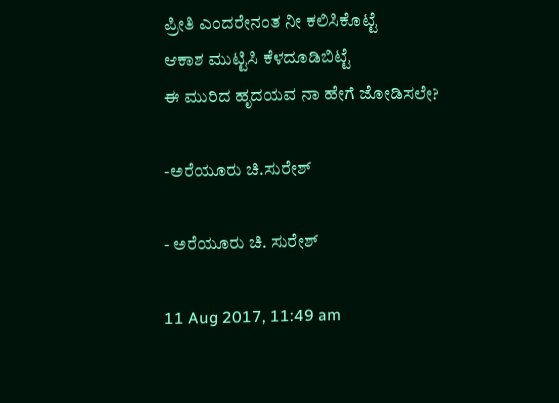ಪ್ರೀತಿ ಎಂದರೇನಂತ ನೀ ಕಲಿಸಿಕೊಟ್ಟೆ
ಆಕಾಶ ಮುಟ್ಟಿಸಿ ಕೆಳದೂಡಿಬಿಟ್ಟೆ
ಈ ಮುರಿದ ಹೃದಯವ ನಾ ಹೇಗೆ ಜೋಡಿಸಲೇ?

-ಅರೆಯೂರು ಚಿ.ಸುರೇಶ್

- ಅರೆಯೂರು ಚಿ. ಸುರೇಶ್

11 Aug 2017, 11:49 am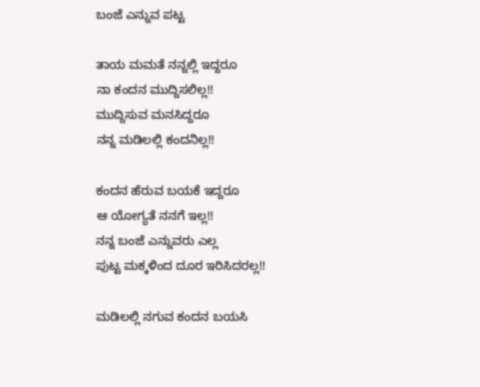ಬಂಜೆ ಎನ್ನುವ ಪಟ್ಟ

ತಾಯ ಮಮತೆ ನನ್ನಲ್ಲಿ ಇದ್ದರೂ
ನಾ ಕಂದನ ಮುದ್ದಿಸಲಿಲ್ಲ!!
ಮುದ್ದಿಸುವ ಮನಸಿದ್ದರೂ
ನನ್ನ ಮಡಿಲಲ್ಲಿ‌ ಕಂದನಿಲ್ಲ!!

ಕಂದನ ಹೆರುವ ಬಯಕೆ ಇದ್ದರೂ
ಆ ಯೋಗ್ಯತೆ ನನ‌ಗೆ ಇಲ್ಲ!!
ನನ್ನ ಬಂಜೆ ಎನ್ನುವರು ಎಲ್ಲ
ಪುಟ್ಟ ಮ‌ಕ್ಕಳಿಂದ ದೂರ ಇರಿಸಿದರಲ್ಲ!!

ಮಡಿಲಲ್ಲಿ ನಗುವ ಕಂದನ ಬಯಸಿ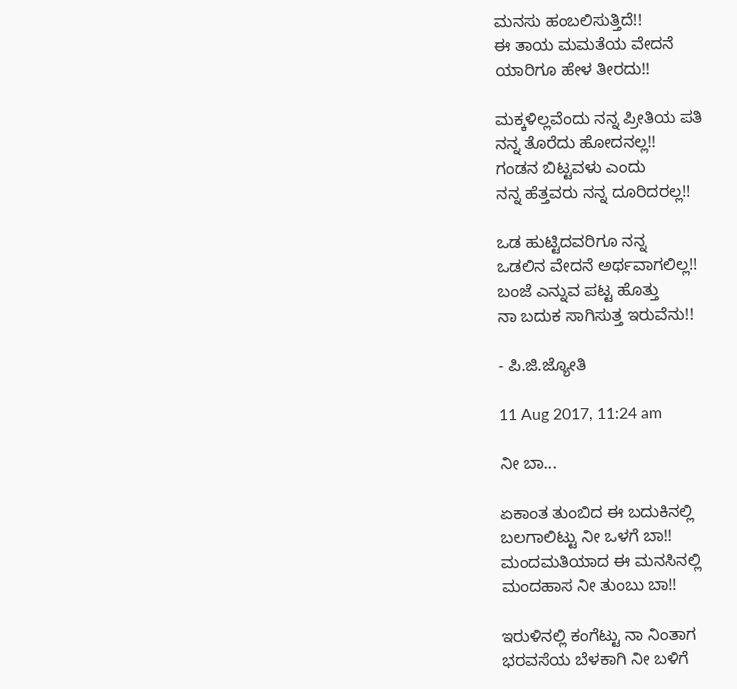ಮನಸು ಹಂಬಲಿಸುತ್ತಿದೆ!!
ಈ ತಾಯ ಮಮತೆಯ ವೇದನೆ
ಯಾರಿಗೂ ಹೇಳ ತೀರದು!!

ಮಕ್ಕಳಿಲ್ಲವೆಂದು ‌ನನ್ನ ಪ್ರೀತಿಯ ಪತಿ
ನನ್ನ ತೊರೆದು ಹೋದನಲ್ಲ!!
ಗಂಡನ ಬಿಟ್ಟವಳು ಎಂದು
ನನ್ನ ಹೆತ್ತವರು ನನ್ನ ದೂರಿದರಲ್ಲ!!

ಒಡ ಹುಟ್ಟಿದವರಿಗೂ ನನ್ನ
ಒಡಲಿನ ವೇದನೆ ಅರ್ಥವಾಗಲಿಲ್ಲ!!
ಬಂಜೆ ಎನ್ನುವ ಪಟ್ಟ ಹೊತ್ತು
ನಾ ಬದುಕ ಸಾಗಿಸುತ್ತ ಇರುವೆನು!!

- ಪಿ.ಜಿ.ಜ್ಯೋತಿ

11 Aug 2017, 11:24 am

ನೀ ಬಾ...

ಏಕಾಂತ ತುಂಬಿದ ಈ ಬದುಕಿನಲ್ಲಿ
ಬಲಗಾಲಿಟ್ಟು ನೀ ಒಳಗೆ ಬಾ!!
ಮಂದಮತಿಯಾದ ಈ ಮನಸಿನಲ್ಲಿ
ಮಂದಹಾಸ ನೀ ತುಂಬು ಬಾ!!

ಇರುಳಿನಲ್ಲಿ ಕಂಗೆಟ್ಟು ನಾ ನಿಂತಾಗ
ಭರವಸೆಯ ಬೆಳಕಾಗಿ ನೀ ಬಳಿಗೆ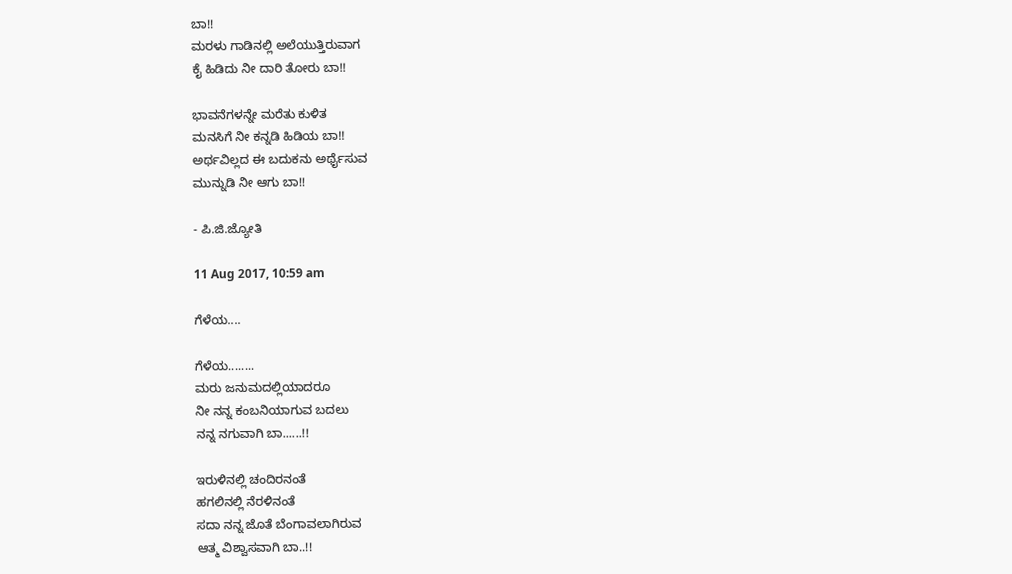ಬಾ!!
ಮರಳು ಗಾಡಿನಲ್ಲಿ ಅಲೆಯುತ್ತಿರುವಾಗ
ಕೈ ಹಿಡಿದು ನೀ ದಾರಿ ತೋರು ಬಾ!!

ಭಾವನೆಗಳನ್ನೇ ಮರೆತು ಕುಳಿತ
ಮನಸಿಗೆ ನೀ ಕನ್ನಡಿ ಹಿಡಿಯ ಬಾ!!
ಅರ್ಥವಿಲ್ಲದ ಈ ಬದುಕನು ಅರ್ಥೈಸುವ
ಮುನ್ನುಡಿ ನೀ ಆಗು ಬಾ!!

- ಪಿ.ಜಿ.ಜ್ಯೋತಿ

11 Aug 2017, 10:59 am

ಗೆಳೆಯ....

ಗೆಳೆಯ........
ಮರು ಜನುಮದಲ್ಲಿಯಾದರೂ
ನೀ ನನ್ನ ಕಂಬನಿಯಾಗುವ ಬದಲು
ನನ್ನ ನಗುವಾಗಿ ಬಾ......!!

ಇರುಳಿನಲ್ಲಿ ಚಂದಿರನಂತೆ
ಹಗಲಿನಲ್ಲಿ ನೆರಳಿನಂತೆ
ಸದಾ ನನ್ನ ಜೊತೆ ಬೆಂಗಾವಲಾಗಿರುವ
ಆತ್ಮ ವಿಶ್ವಾಸವಾಗಿ ಬಾ..!!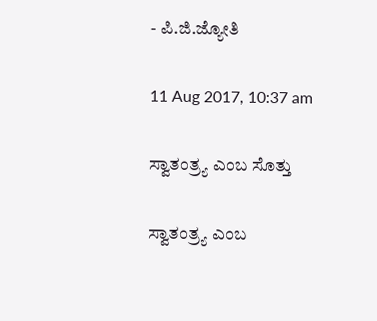- ಪಿ.ಜಿ.ಜ್ಯೋತಿ

11 Aug 2017, 10:37 am

ಸ್ವಾತಂತ್ರ್ಯ ಎಂಬ ಸೊತ್ತು

ಸ್ವಾತಂತ್ರ್ಯ ಎಂಬ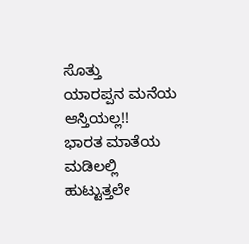ಸೊತ್ತು
ಯಾರಪ್ಪನ ಮನೆಯ ಆಸ್ತಿಯಲ್ಲ!!
ಭಾರತ ಮಾತೆಯ ಮಡಿಲಲ್ಲಿ
ಹುಟ್ಟುತ್ತಲೇ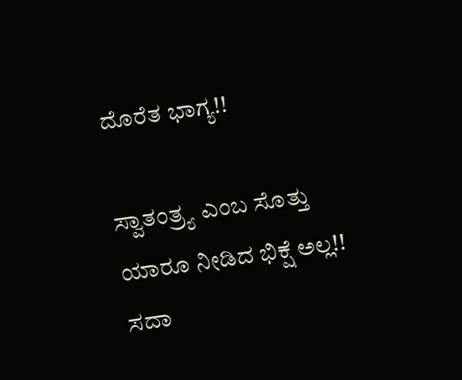ದೊರೆತ ಭಾಗ್ಯ!!

ಸ್ವಾತಂತ್ರ್ಯ ಎಂಬ ಸೊತ್ತು
ಯಾರೂ ನೀಡಿದ ಭಿಕ್ಷೆ ಅಲ್ಲ!!
ಸದಾ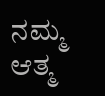ನಮ್ಮ ಆತ್ಮ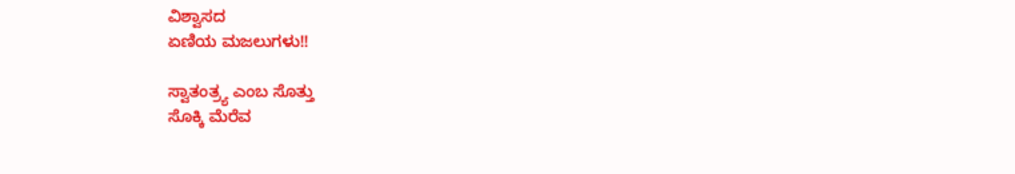ವಿಶ್ವಾಸದ
ಏಣಿಯ ಮಜಲುಗಳು!!

ಸ್ವಾತಂತ್ರ್ಯ ಎಂಬ ಸೊತ್ತು
ಸೊಕ್ಕಿ ಮೆರೆವ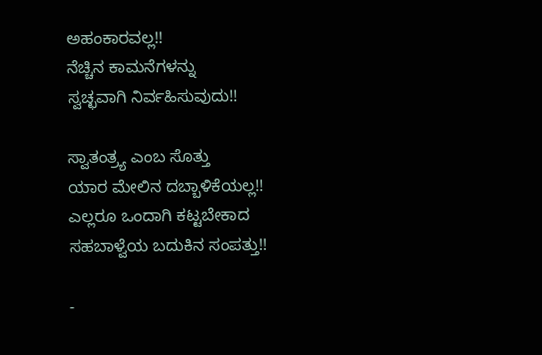ಅಹಂಕಾರವಲ್ಲ!!
ನೆಚ್ಚಿನ ಕಾಮನೆಗಳನ್ನು
ಸ್ವಚ್ಛವಾಗಿ ನಿರ್ವಹಿಸುವುದು!!

ಸ್ವಾತಂತ್ರ್ಯ ಎಂಬ ಸೊತ್ತು
ಯಾರ ಮೇಲಿನ ದಬ್ಬಾಳಿಕೆಯಲ್ಲ!!
ಎಲ್ಲರೂ ಒಂದಾಗಿ ಕಟ್ಟಬೇಕಾದ
ಸಹಬಾಳ್ವೆಯ ಬದುಕಿನ ಸಂಪತ್ತು!!

-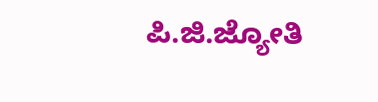ಪಿ.ಜಿ.ಜ್ಯೋತಿ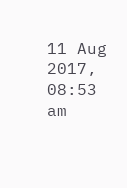11 Aug 2017, 08:53 am